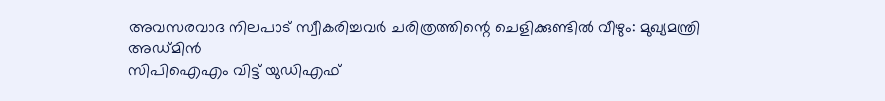അവസരവാദ നിലപാട് സ്വീകരിച്ചവർ ചരിത്രത്തിന്റെ ചെളിക്കുണ്ടിൽ വീഴും: മുഖ്യമന്ത്രി
അഡ്മിൻ
സിപിഐഎം വിട്ട് യുഡിഎഫ്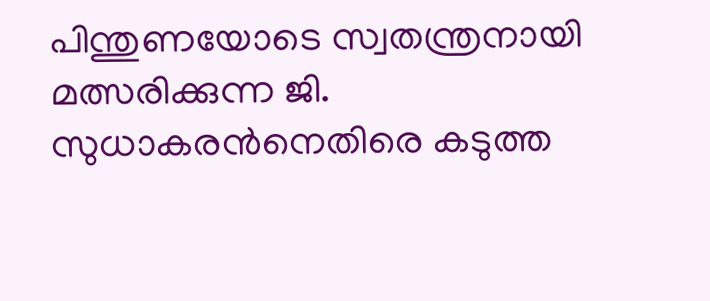പിന്തുണയോടെ സ്വതന്ത്രനായി മത്സരിക്കുന്ന ജി. സുധാകരൻനെതിരെ കടുത്ത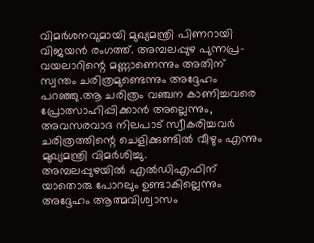വിമർശനവുമായി മുഖ്യമന്ത്രി പിണറായി വിജയൻ രംഗത്ത്. അമ്പലപ്പുഴ പുന്നപ്ര-വയലാറിന്റെ മണ്ണാണെന്നും അതിന് സ്വന്തം ചരിത്രമുണ്ടെന്നും അദ്ദേഹം പറഞ്ഞു.ആ ചരിത്രം വഞ്ചന കാണിച്ചവരെ പ്രോത്സാഹിപ്പിക്കാൻ അല്ലെന്നും, അവസരവാദ നിലപാട് സ്വീകരിച്ചവർ ചരിത്രത്തിന്റെ ചെളിക്കുണ്ടിൽ വീഴും എന്നും മുഖ്യമന്ത്രി വിമർശിച്ചു.
അമ്പലപ്പുഴയിൽ എൽഡിഎഫിന് യാതൊരു പോറലും ഉണ്ടാകില്ലെന്നും അദ്ദേഹം ആത്മവിശ്വാസം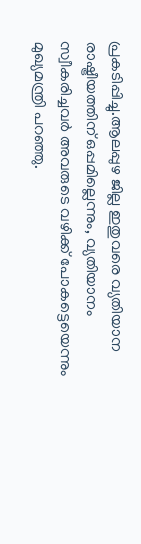പ്രകടിപ്പിച്ചു.ആലപ്പുഴ ജില്ല ഇതുവരെ വ്യതിയാന രാഷ്ട്രീയത്തിന് ഒപ്പമില്ലെന്നും, വ്യതിയാനം സ്വീകരിച്ചവർ അവരുടെ വഴിക്ക് പോകട്ടെയെന്നും മുഖ്യമന്ത്രി പറഞ്ഞു.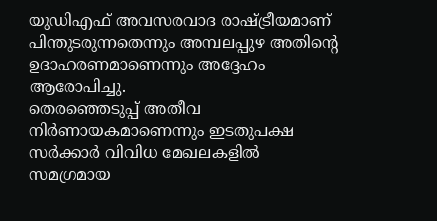യുഡിഎഫ് അവസരവാദ രാഷ്ട്രീയമാണ് പിന്തുടരുന്നതെന്നും അമ്പലപ്പുഴ അതിന്റെ ഉദാഹരണമാണെന്നും അദ്ദേഹം ആരോപിച്ചു.
തെരഞ്ഞെടുപ്പ് അതീവ നിർണായകമാണെന്നും ഇടതുപക്ഷ സർക്കാർ വിവിധ മേഖലകളിൽ സമഗ്രമായ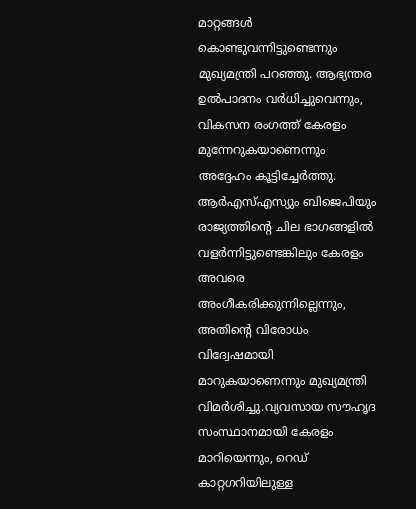മാറ്റങ്ങൾ കൊണ്ടുവന്നിട്ടുണ്ടെന്നും മുഖ്യമന്ത്രി പറഞ്ഞു. ആഭ്യന്തര ഉൽപാദനം വർധിച്ചുവെന്നും, വികസന രംഗത്ത് കേരളം മുന്നേറുകയാണെന്നും അദ്ദേഹം കൂട്ടിച്ചേർത്തു.
ആർഎസ്എസ്യും ബിജെപിയും രാജ്യത്തിന്റെ ചില ഭാഗങ്ങളിൽ വളർന്നിട്ടുണ്ടെങ്കിലും കേരളം അവരെ അംഗീകരിക്കുന്നില്ലെന്നും, അതിന്റെ വിരോധം വിദ്വേഷമായി മാറുകയാണെന്നും മുഖ്യമന്ത്രി വിമർശിച്ചു.വ്യവസായ സൗഹൃദ സംസ്ഥാനമായി കേരളം മാറിയെന്നും, റെഡ് കാറ്റഗറിയിലുള്ള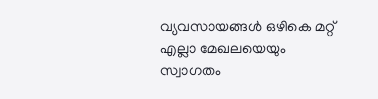വ്യവസായങ്ങൾ ഒഴികെ മറ്റ് എല്ലാ മേഖലയെയും സ്വാഗതം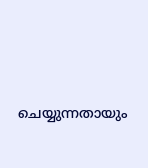ചെയ്യുന്നതായും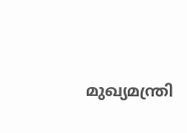മുഖ്യമന്ത്രി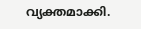വ്യക്തമാക്കി.